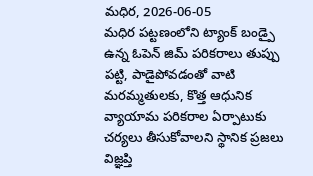మధిర, 2026-06-05
మధిర పట్టణంలోని ట్యాంక్ బండ్పై ఉన్న ఓపెన్ జిమ్ పరికరాలు తుప్పు పట్టి, పాడైపోవడంతో వాటి మరమ్మతులకు, కొత్త ఆధునిక వ్యాయామ పరికరాల ఏర్పాటుకు చర్యలు తీసుకోవాలని స్థానిక ప్రజలు విజ్ఞప్తి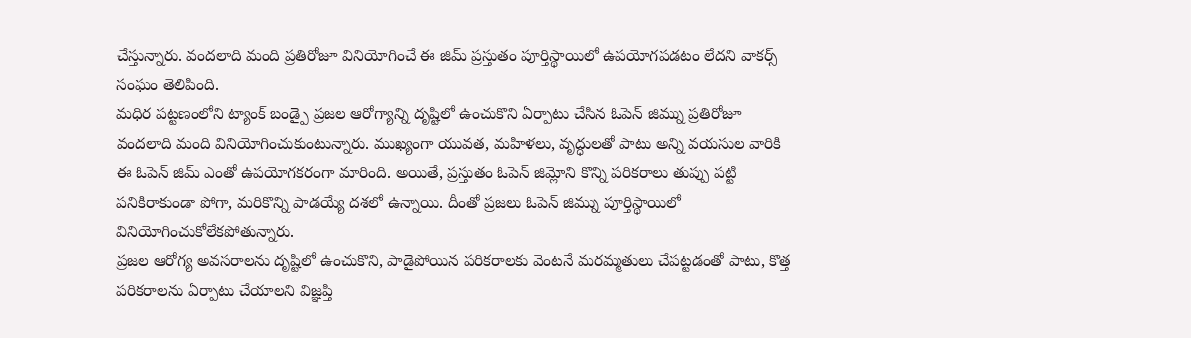చేస్తున్నారు. వందలాది మంది ప్రతిరోజూ వినియోగించే ఈ జిమ్ ప్రస్తుతం పూర్తిస్థాయిలో ఉపయోగపడటం లేదని వాకర్స్ సంఘం తెలిపింది.
మధిర పట్టణంలోని ట్యాంక్ బండ్పై ప్రజల ఆరోగ్యాన్ని దృష్టిలో ఉంచుకొని ఏర్పాటు చేసిన ఓపెన్ జిమ్ను ప్రతిరోజూ వందలాది మంది వినియోగించుకుంటున్నారు. ముఖ్యంగా యువత, మహిళలు, వృద్ధులతో పాటు అన్ని వయసుల వారికి ఈ ఓపెన్ జిమ్ ఎంతో ఉపయోగకరంగా మారింది. అయితే, ప్రస్తుతం ఓపెన్ జిమ్లోని కొన్ని పరికరాలు తుప్పు పట్టి పనికిరాకుండా పోగా, మరికొన్ని పాడయ్యే దశలో ఉన్నాయి. దీంతో ప్రజలు ఓపెన్ జిమ్ను పూర్తిస్థాయిలో వినియోగించుకోలేకపోతున్నారు.
ప్రజల ఆరోగ్య అవసరాలను దృష్టిలో ఉంచుకొని, పాడైపోయిన పరికరాలకు వెంటనే మరమ్మతులు చేపట్టడంతో పాటు, కొత్త పరికరాలను ఏర్పాటు చేయాలని విజ్ఞప్తి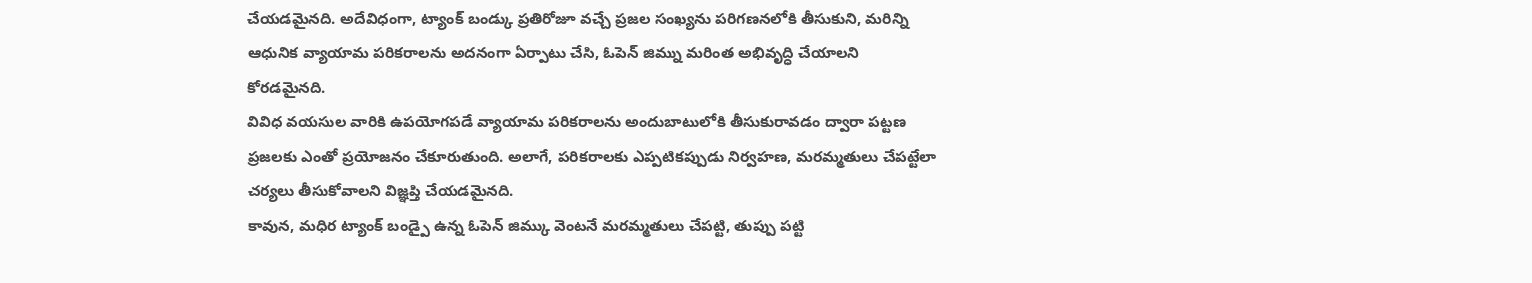చేయడమైనది. అదేవిధంగా, ట్యాంక్ బండ్కు ప్రతిరోజూ వచ్చే ప్రజల సంఖ్యను పరిగణనలోకి తీసుకుని, మరిన్ని ఆధునిక వ్యాయామ పరికరాలను అదనంగా ఏర్పాటు చేసి, ఓపెన్ జిమ్ను మరింత అభివృద్ధి చేయాలని కోరడమైనది.
వివిధ వయసుల వారికి ఉపయోగపడే వ్యాయామ పరికరాలను అందుబాటులోకి తీసుకురావడం ద్వారా పట్టణ ప్రజలకు ఎంతో ప్రయోజనం చేకూరుతుంది. అలాగే, పరికరాలకు ఎప్పటికప్పుడు నిర్వహణ, మరమ్మతులు చేపట్టేలా చర్యలు తీసుకోవాలని విజ్ఞప్తి చేయడమైనది.
కావున, మధిర ట్యాంక్ బండ్పై ఉన్న ఓపెన్ జిమ్కు వెంటనే మరమ్మతులు చేపట్టి, తుప్పు పట్టి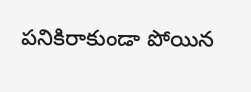పనికిరాకుండా పోయిన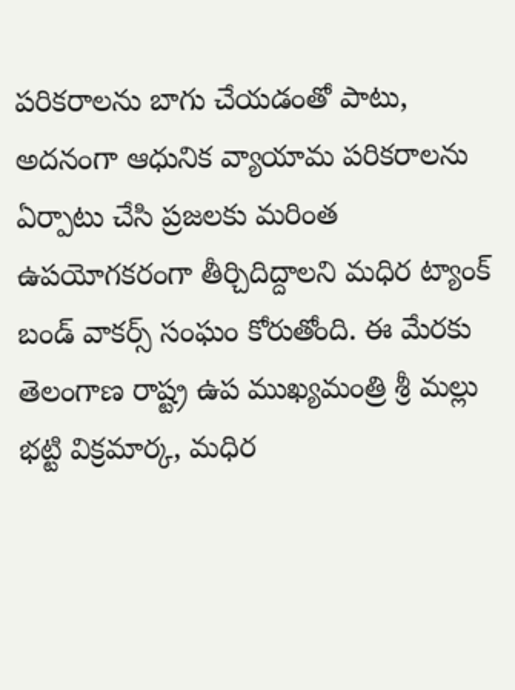పరికరాలను బాగు చేయడంతో పాటు, అదనంగా ఆధునిక వ్యాయామ పరికరాలను ఏర్పాటు చేసి ప్రజలకు మరింత ఉపయోగకరంగా తీర్చిదిద్దాలని మధిర ట్యాంక్ బండ్ వాకర్స్ సంఘం కోరుతోంది. ఈ మేరకు తెలంగాణ రాష్ట్ర ఉప ముఖ్యమంత్రి శ్రీ మల్లు భట్టి విక్రమార్క, మధిర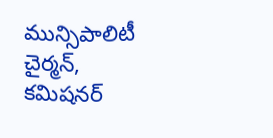మున్సిపాలిటీ చైర్మన్, కమిషనర్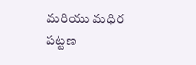మరియు మధిర పట్టణ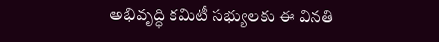అభివృద్ధి కమిటీ సభ్యులకు ఈ వినతి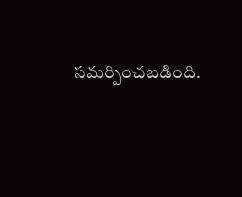సమర్పించబడింది.